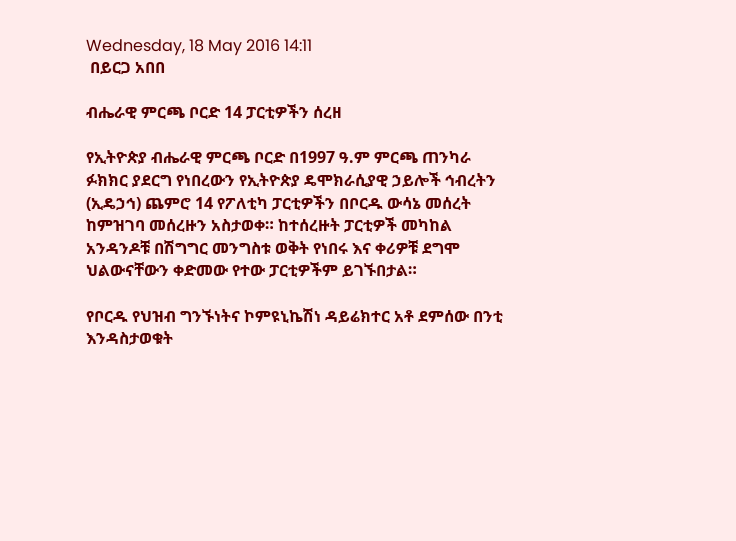Wednesday, 18 May 2016 14:11
 በይርጋ አበበ

ብሔራዊ ምርጫ ቦርድ 14 ፓርቲዎችን ሰረዘ

የኢትዮጵያ ብሔራዊ ምርጫ ቦርድ በ1997 ዓ.ም ምርጫ ጠንካራ ፉክክር ያደርግ የነበረውን የኢትዮጵያ ዴሞክራሲያዊ ኃይሎች ኅብረትን (ኢዴኃኅ) ጨምሮ 14 የፖለቲካ ፓርቲዎችን በቦርዱ ውሳኔ መሰረት ከምዝገባ መሰረዙን አስታወቀ። ከተሰረዙት ፓርቲዎች መካከል አንዳንዶቹ በሽግግር መንግስቱ ወቅት የነበሩ እና ቀሪዎቹ ደግሞ ህልውናቸውን ቀድመው የተው ፓርቲዎችም ይገኙበታል።

የቦርዱ የህዝብ ግንኙነትና ኮምዩኒኬሽነ ዳይሬክተር አቶ ደምሰው በንቲ እንዳስታወቁት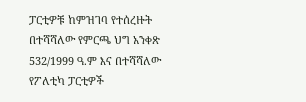ፓርቲዎቹ ከምዝገባ የተሰረዙት በተሻሻለው የምርጫ ህግ አንቀጽ 532/1999 ዓ.ም እና በተሻሻለው የፖለቲካ ፓርቲዎች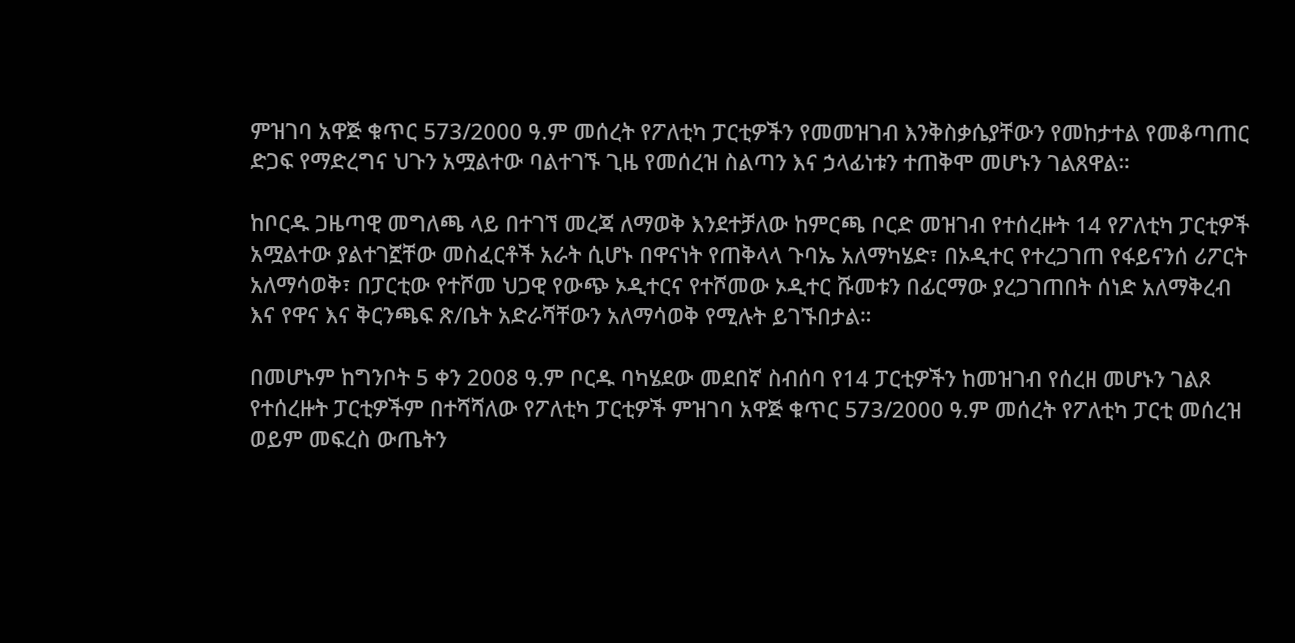ምዝገባ አዋጅ ቁጥር 573/2000 ዓ.ም መሰረት የፖለቲካ ፓርቲዎችን የመመዝገብ እንቅስቃሴያቸውን የመከታተል የመቆጣጠር ድጋፍ የማድረግና ህጉን አሟልተው ባልተገኙ ጊዜ የመሰረዝ ስልጣን እና ኃላፊነቱን ተጠቅሞ መሆኑን ገልጸዋል።

ከቦርዱ ጋዜጣዊ መግለጫ ላይ በተገኘ መረጃ ለማወቅ እንደተቻለው ከምርጫ ቦርድ መዝገብ የተሰረዙት 14 የፖለቲካ ፓርቲዎች አሟልተው ያልተገኟቸው መስፈርቶች አራት ሲሆኑ በዋናነት የጠቅላላ ጉባኤ አለማካሄድ፣ በኦዲተር የተረጋገጠ የፋይናንሰ ሪፖርት አለማሳወቅ፣ በፓርቲው የተሾመ ህጋዊ የውጭ ኦዲተርና የተሾመው ኦዲተር ሹመቱን በፊርማው ያረጋገጠበት ሰነድ አለማቅረብ እና የዋና እና ቅርንጫፍ ጽ/ቤት አድራሻቸውን አለማሳወቅ የሚሉት ይገኙበታል።

በመሆኑም ከግንቦት 5 ቀን 2008 ዓ.ም ቦርዱ ባካሄደው መደበኛ ስብሰባ የ14 ፓርቲዎችን ከመዝገብ የሰረዘ መሆኑን ገልጾ የተሰረዙት ፓርቲዎችም በተሻሻለው የፖለቲካ ፓርቲዎች ምዝገባ አዋጅ ቁጥር 573/2000 ዓ.ም መሰረት የፖለቲካ ፓርቲ መሰረዝ ወይም መፍረስ ውጤትን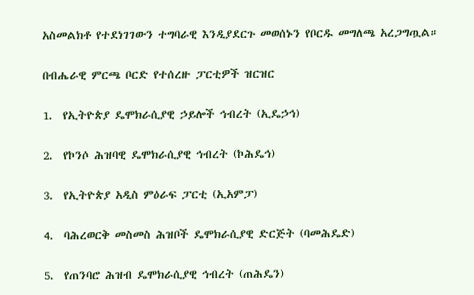አስመልክቶ የተደነገገውን ተግባራዊ እንዲያደርጉ መወሰኑን የቦርዱ መግለጫ አረጋግጧል።

በብሔራዊ ምርጫ ቦርድ የተሰረዙ ፓርቲዎች ዝርዝር

1.  የኢትዮጵያ ዴሞክራሲያዊ ኃይሎች ኅብረት (ኢዴኃኅ)

2.  የኮንሶ ሕዝባዊ ዴሞክራሲያዊ ኅብረት (ኮሕዴኅ)

3.  የኢትዮጵያ አዲስ ምዕራፍ ፓርቲ (ኢአምፓ)

4.  ባሕረወርቅ መስመስ ሕዝቦች ዴሞክራሲያዊ ድርጅት (ባመሕዴድ)

5.  የጠንባሮ ሕዝብ ዴሞክራሲያዊ ኅብረት (ጠሕዴን)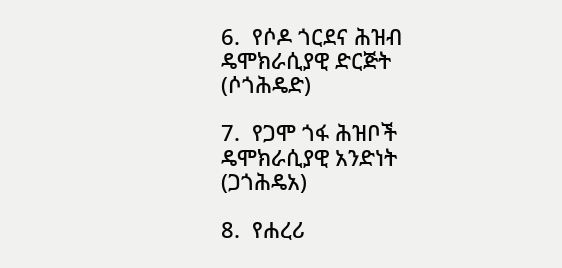6.  የሶዶ ጎርደና ሕዝብ ዴሞክራሲያዊ ድርጅት (ሶጎሕዴድ)

7.  የጋሞ ጎፋ ሕዝቦች ዴሞክራሲያዊ አንድነት (ጋጎሕዴአ)

8.  የሐረሪ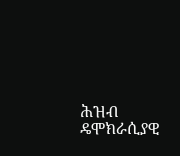ሕዝብ ዴሞክራሲያዊ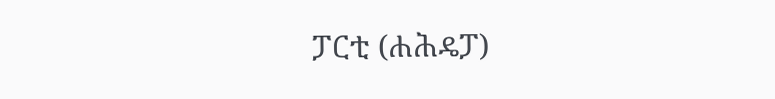ፓርቲ (ሐሕዴፓ)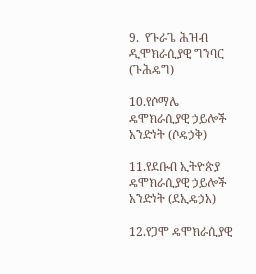9.  የጉራጌ ሕዝብ ዲሞክራሲያዊ ግንባር (ጉሕዴግ)

10.የሶማሌ ዴሞክራሲያዊ ኃይሎች አንድነት (ሶዴኃቅ)

11.የደቡብ ኢትዮጵያ ዴሞክራሲያዊ ኃይሎች አንድነት (ደኢዴኃአ)

12.የጋሞ ዴሞክራሲያዊ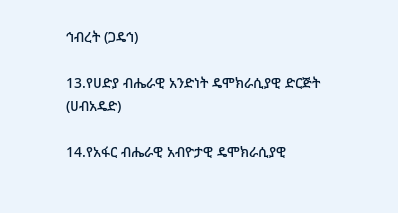ኅብረት (ጋዴኅ)

13.የሀድያ ብሔራዊ አንድነት ዴሞክራሲያዊ ድርጅት (ሀብአዴድ)

14.የአፋር ብሔራዊ አብዮታዊ ዴሞክራሲያዊ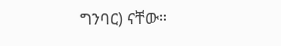ግንባር) ናቸው።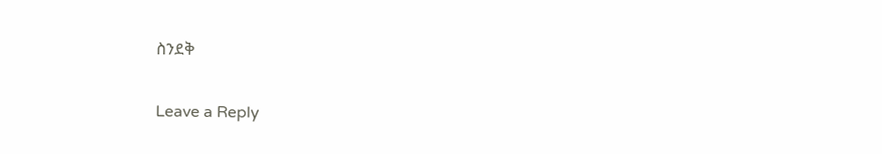ስንደቅ

Leave a Reply